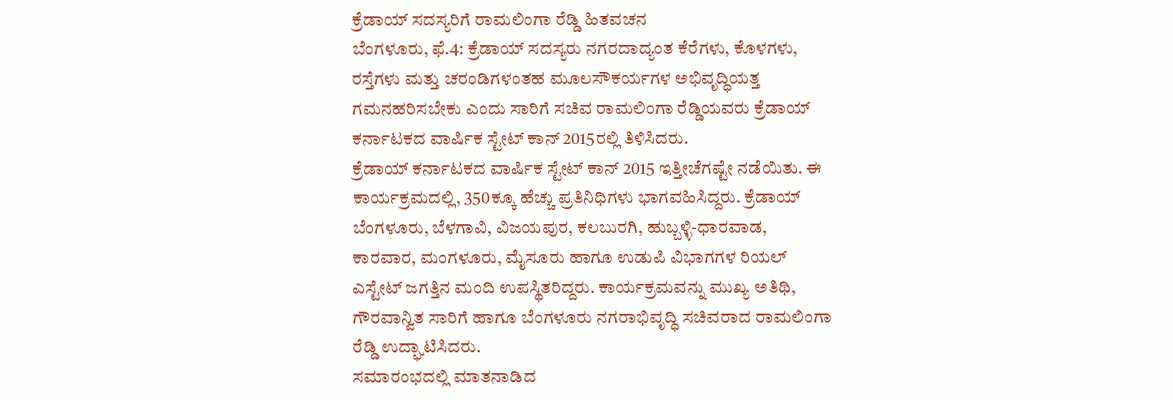ಕ್ರೆಡಾಯ್ ಸದಸ್ಯರಿಗೆ ರಾಮಲಿಂಗಾ ರೆಡ್ಡಿ ಹಿತವಚನ
ಬೆಂಗಳೂರು, ಫೆ.4: ಕ್ರೆಡಾಯ್ ಸದಸ್ಯರು ನಗರದಾದ್ಯಂತ ಕೆರೆಗಳು, ಕೊಳಗಳು, ರಸ್ತೆಗಳು ಮತ್ತು ಚರಂಡಿಗಳಂತಹ ಮೂಲಸೌಕರ್ಯಗಳ ಅಭಿವೃದ್ಧಿಯತ್ತ ಗಮನಹರಿಸಬೇಕು ಎಂದು ಸಾರಿಗೆ ಸಚಿವ ರಾಮಲಿಂಗಾ ರೆಡ್ಡಿಯವರು ಕ್ರೆಡಾಯ್ ಕರ್ನಾಟಕದ ವಾರ್ಷಿಕ ಸ್ಟೇಟ್ ಕಾನ್ 2015ರಲ್ಲಿ ತಿಳಿಸಿದರು.
ಕ್ರೆಡಾಯ್ ಕರ್ನಾಟಕದ ವಾರ್ಷಿಕ ಸ್ಟೇಟ್ ಕಾನ್ 2015 ಇತ್ತೀಚೆಗಷ್ಟೇ ನಡೆಯಿತು. ಈ ಕಾರ್ಯಕ್ರಮದಲ್ಲಿ, 350ಕ್ಕೂ ಹೆಚ್ಚು ಪ್ರತಿನಿಧಿಗಳು ಭಾಗವಹಿಸಿದ್ದರು. ಕ್ರೆಡಾಯ್ ಬೆಂಗಳೂರು, ಬೆಳಗಾವಿ, ವಿಜಯಪುರ, ಕಲಬುರಗಿ, ಹುಬ್ಬಳ್ಳಿ-ಧಾರವಾಡ, ಕಾರವಾರ, ಮಂಗಳೂರು, ಮೈಸೂರು ಹಾಗೂ ಉಡುಪಿ ವಿಭಾಗಗಳ ರಿಯಲ್ ಎಸ್ಟೇಟ್ ಜಗತ್ತಿನ ಮಂದಿ ಉಪಸ್ಥಿತರಿದ್ದರು. ಕಾರ್ಯಕ್ರಮವನ್ನು ಮುಖ್ಯ ಅತಿಥಿ, ಗೌರವಾನ್ವಿತ ಸಾರಿಗೆ ಹಾಗೂ ಬೆಂಗಳೂರು ನಗರಾಭಿವೃದ್ಧಿ ಸಚಿವರಾದ ರಾಮಲಿಂಗಾ ರೆಡ್ಡಿ ಉದ್ಘಾಟಿಸಿದರು.
ಸಮಾರಂಭದಲ್ಲಿ ಮಾತನಾಡಿದ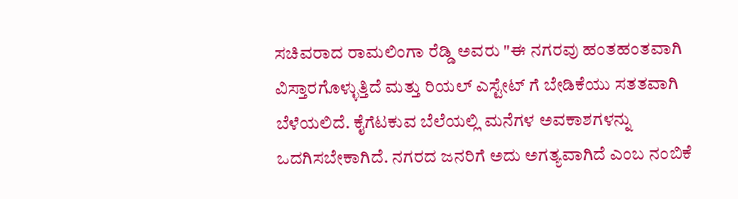ಸಚಿವರಾದ ರಾಮಲಿಂಗಾ ರೆಡ್ಡಿ ಅವರು "ಈ ನಗರವು ಹಂತಹಂತವಾಗಿ ವಿಸ್ತಾರಗೊಳ್ಳುತ್ತಿದೆ ಮತ್ತು ರಿಯಲ್ ಎಸ್ಟೇಟ್ ಗೆ ಬೇಡಿಕೆಯು ಸತತವಾಗಿ ಬೆಳೆಯಲಿದೆ. ಕೈಗೆಟಕುವ ಬೆಲೆಯಲ್ಲಿ ಮನೆಗಳ ಅವಕಾಶಗಳನ್ನು ಒದಗಿಸಬೇಕಾಗಿದೆ. ನಗರದ ಜನರಿಗೆ ಅದು ಅಗತ್ಯವಾಗಿದೆ ಎಂಬ ನಂಬಿಕೆ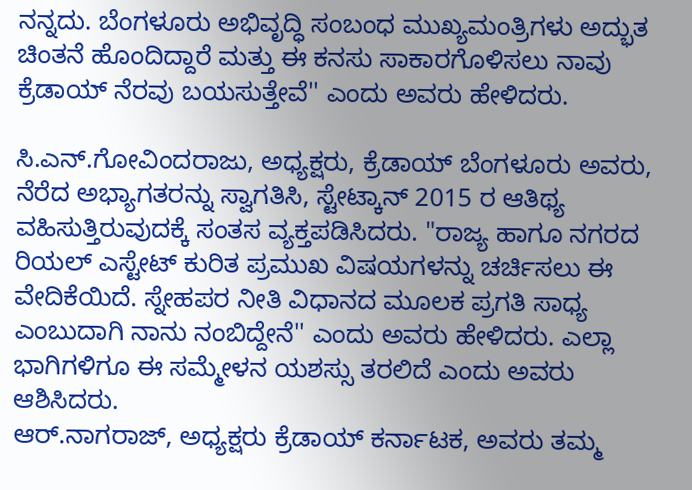ನನ್ನದು. ಬೆಂಗಳೂರು ಅಭಿವೃದ್ಧಿ ಸಂಬಂಧ ಮುಖ್ಯಮಂತ್ರಿಗಳು ಅದ್ಭುತ ಚಿಂತನೆ ಹೊಂದಿದ್ದಾರೆ ಮತ್ತು ಈ ಕನಸು ಸಾಕಾರಗೊಳಿಸಲು ನಾವು ಕ್ರೆಡಾಯ್ ನೆರವು ಬಯಸುತ್ತೇವೆ'' ಎಂದು ಅವರು ಹೇಳಿದರು.

ಸಿ.ಎನ್.ಗೋವಿಂದರಾಜು, ಅಧ್ಯಕ್ಷರು, ಕ್ರೆಡಾಯ್ ಬೆಂಗಳೂರು ಅವರು, ನೆರೆದ ಅಭ್ಯಾಗತರನ್ನು ಸ್ವಾಗತಿಸಿ, ಸ್ಟೇಟ್ಕಾನ್ 2015 ರ ಆತಿಥ್ಯ ವಹಿಸುತ್ತಿರುವುದಕ್ಕೆ ಸಂತಸ ವ್ಯಕ್ತಪಡಿಸಿದರು. "ರಾಜ್ಯ ಹಾಗೂ ನಗರದ ರಿಯಲ್ ಎಸ್ಟೇಟ್ ಕುರಿತ ಪ್ರಮುಖ ವಿಷಯಗಳನ್ನು ಚರ್ಚಿಸಲು ಈ ವೇದಿಕೆಯಿದೆ. ಸ್ನೇಹಪರ ನೀತಿ ವಿಧಾನದ ಮೂಲಕ ಪ್ರಗತಿ ಸಾಧ್ಯ ಎಂಬುದಾಗಿ ನಾನು ನಂಬಿದ್ದೇನೆ'' ಎಂದು ಅವರು ಹೇಳಿದರು. ಎಲ್ಲಾ ಭಾಗಿಗಳಿಗೂ ಈ ಸಮ್ಮೇಳನ ಯಶಸ್ಸು ತರಲಿದೆ ಎಂದು ಅವರು ಆಶಿಸಿದರು.
ಆರ್.ನಾಗರಾಜ್, ಅಧ್ಯಕ್ಷರು ಕ್ರೆಡಾಯ್ ಕರ್ನಾಟಕ, ಅವರು ತಮ್ಮ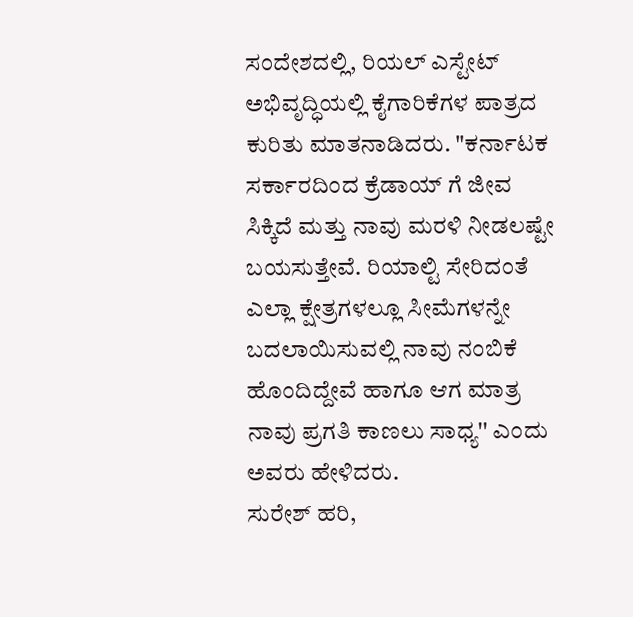ಸಂದೇಶದಲ್ಲಿ, ರಿಯಲ್ ಎಸ್ಟೇಟ್ ಅಭಿವೃದ್ಧಿಯಲ್ಲಿ ಕೈಗಾರಿಕೆಗಳ ಪಾತ್ರದ ಕುರಿತು ಮಾತನಾಡಿದರು. "ಕರ್ನಾಟಕ ಸರ್ಕಾರದಿಂದ ಕ್ರೆಡಾಯ್ ಗೆ ಜೀವ ಸಿಕ್ಕಿದೆ ಮತ್ತು ನಾವು ಮರಳಿ ನೀಡಲಷ್ಟೇ ಬಯಸುತ್ತೇವೆ. ರಿಯಾಲ್ಟಿ ಸೇರಿದಂತೆ ಎಲ್ಲಾ ಕ್ಷೇತ್ರಗಳಲ್ಲೂ ಸೀಮೆಗಳನ್ನೇ ಬದಲಾಯಿಸುವಲ್ಲಿ ನಾವು ನಂಬಿಕೆ ಹೊಂದಿದ್ದೇವೆ ಹಾಗೂ ಆಗ ಮಾತ್ರ ನಾವು ಪ್ರಗತಿ ಕಾಣಲು ಸಾಧ್ಯ'' ಎಂದು ಅವರು ಹೇಳಿದರು.
ಸುರೇಶ್ ಹರಿ,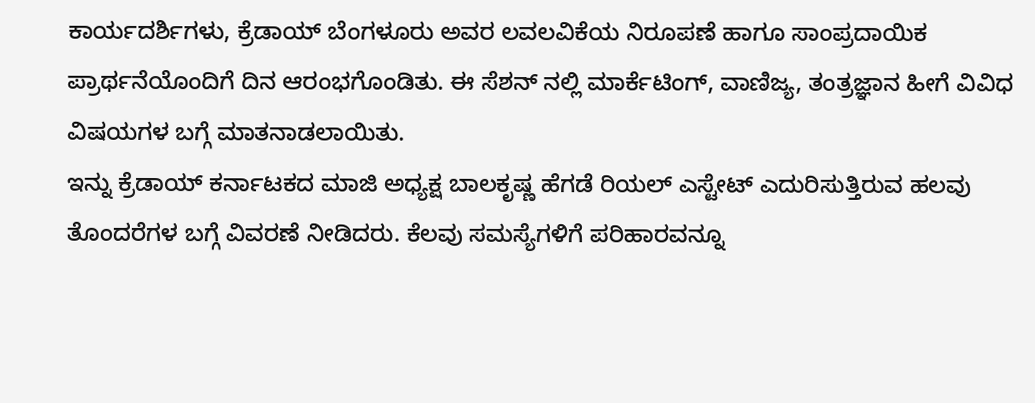ಕಾರ್ಯದರ್ಶಿಗಳು, ಕ್ರೆಡಾಯ್ ಬೆಂಗಳೂರು ಅವರ ಲವಲವಿಕೆಯ ನಿರೂಪಣೆ ಹಾಗೂ ಸಾಂಪ್ರದಾಯಿಕ ಪ್ರಾರ್ಥನೆಯೊಂದಿಗೆ ದಿನ ಆರಂಭಗೊಂಡಿತು. ಈ ಸೆಶನ್ ನಲ್ಲಿ ಮಾರ್ಕೆಟಿಂಗ್, ವಾಣಿಜ್ಯ, ತಂತ್ರಜ್ಞಾನ ಹೀಗೆ ವಿವಿಧ ವಿಷಯಗಳ ಬಗ್ಗೆ ಮಾತನಾಡಲಾಯಿತು.
ಇನ್ನು ಕ್ರೆಡಾಯ್ ಕರ್ನಾಟಕದ ಮಾಜಿ ಅಧ್ಯಕ್ಷ ಬಾಲಕೃಷ್ಣ ಹೆಗಡೆ ರಿಯಲ್ ಎಸ್ಟೇಟ್ ಎದುರಿಸುತ್ತಿರುವ ಹಲವು ತೊಂದರೆಗಳ ಬಗ್ಗೆ ವಿವರಣೆ ನೀಡಿದರು. ಕೆಲವು ಸಮಸ್ಯೆಗಳಿಗೆ ಪರಿಹಾರವನ್ನೂ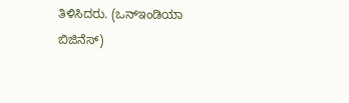ತಿಳಿಸಿದರು. (ಒನ್ಇಂಡಿಯಾ ಬಿಜಿನೆಸ್)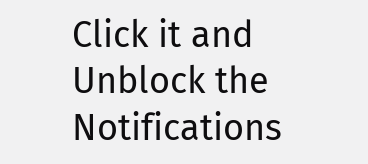Click it and Unblock the Notifications